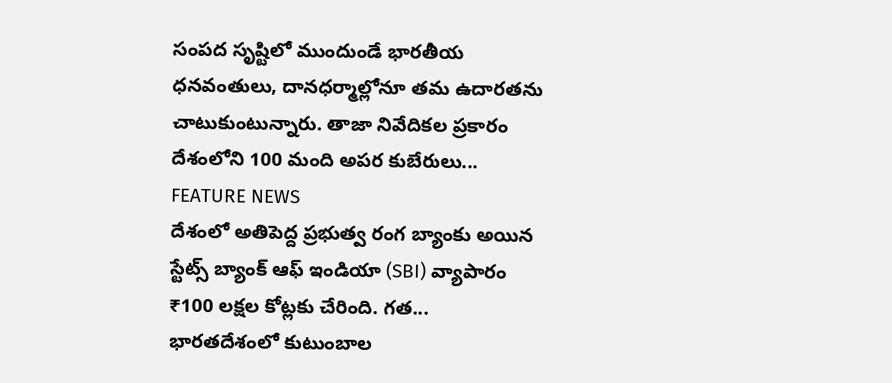సంపద సృష్టిలో ముందుండే భారతీయ ధనవంతులు, దానధర్మాల్లోనూ తమ ఉదారతను చాటుకుంటున్నారు. తాజా నివేదికల ప్రకారం దేశంలోని 100 మంది అపర కుబేరులు...
FEATURE NEWS
దేశంలో అతిపెద్ద ప్రభుత్వ రంగ బ్యాంకు అయిన స్టేట్స్ బ్యాంక్ ఆఫ్ ఇండియా (SBI) వ్యాపారం ₹100 లక్షల కోట్లకు చేరింది. గత...
భారతదేశంలో కుటుంబాల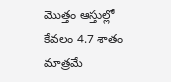మొత్తం ఆస్తుల్లో కేవలం 4.7 శాతం మాత్రమే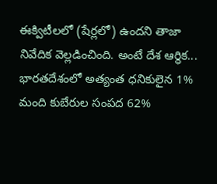ఈక్విటీలలో (షేర్లలో) ఉందని తాజా నివేదిక వెల్లడించింది. అంటే దేశ ఆర్థిక...
భారతదేశంలో అత్యంత ధనికులైన 1% మంది కుబేరుల సంపద 62%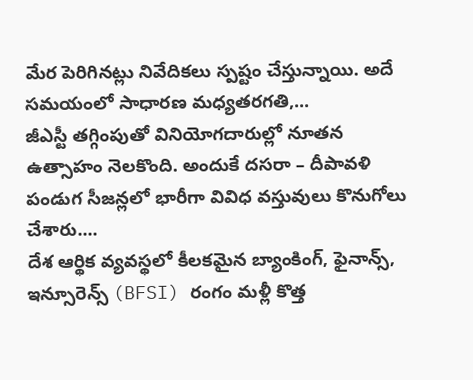మేర పెరిగినట్లు నివేదికలు స్పష్టం చేస్తున్నాయి. అదే సమయంలో సాధారణ మధ్యతరగతి,...
జీఎస్టీ తగ్గింపుతో వినియోగదారుల్లో నూతన ఉత్సాహం నెలకొంది. అందుకే దసరా – దీపావళి పండుగ సీజన్లలో భారీగా వివిధ వస్తువులు కొనుగోలు చేశారు....
దేశ ఆర్థిక వ్యవస్థలో కీలకమైన బ్యాంకింగ్, ఫైనాన్స్, ఇన్సూరెన్స్ (BFSI) రంగం మళ్లీ కొత్త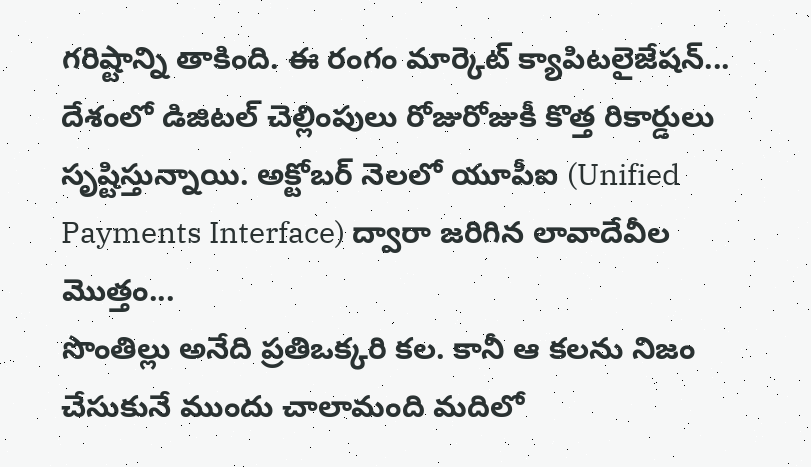గరిష్టాన్ని తాకింది. ఈ రంగం మార్కెట్ క్యాపిటలైజేషన్...
దేశంలో డిజిటల్ చెల్లింపులు రోజురోజుకీ కొత్త రికార్డులు సృష్టిస్తున్నాయి. అక్టోబర్ నెలలో యూపీఐ (Unified Payments Interface) ద్వారా జరిగిన లావాదేవీల మొత్తం...
సొంతిల్లు అనేది ప్రతిఒక్కరి కల. కానీ ఆ కలను నిజం చేసుకునే ముందు చాలామంది మదిలో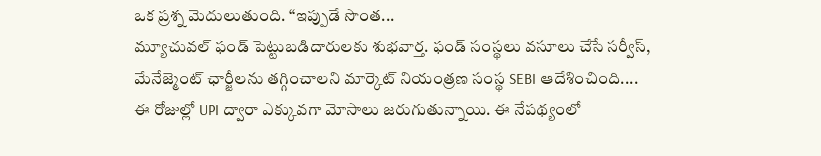ఒక ప్రశ్న మెదులుతుంది. “ఇప్పుడే సొంత...
మ్యూచువల్ ఫండ్ పెట్టుబడిదారులకు శుభవార్త. ఫండ్ సంస్థలు వసూలు చేసే సర్వీస్, మేనేజ్మెంట్ ఛార్జీలను తగ్గించాలని మార్కెట్ నియంత్రణ సంస్థ SEBI ఆదేశించింది....
ఈ రోజుల్లో UPI ద్వారా ఎక్కువగా మోసాలు జరుగుతున్నాయి. ఈ నేపథ్యంలో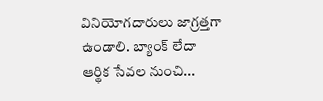వినియోగదారులు జాగ్రత్తగా ఉండాలి. బ్యాంక్ లేదా ఆర్థిక సేవల నుంచి...